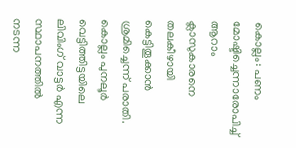കൊല്ലം: പണം മോഷ്ടിച്ചെന്നാരോപിച്ച് ആറാം ക്ലാസുകാരനെ തലകീഴായി കെട്ടിതൂക്കാൻ ശ്രമിച്ചെന്ന് പരാതി. കൊല്ലം പുനലൂർ വെട്ടിത്തിട്ടയിലെ ലിവിംഗ് വാട്ടർ എന്ന സ്ഥാപനത്തിൽ നടന്ന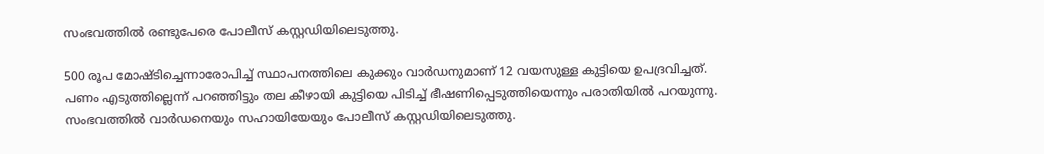സംഭവത്തിൽ രണ്ടുപേരെ പോലീസ് കസ്റ്റഡിയിലെടുത്തു.

500 രൂപ മോഷ്ടിച്ചെന്നാരോപിച്ച് സ്ഥാപനത്തിലെ കുക്കും വാർഡനുമാണ് 12 വയസുള്ള കുട്ടിയെ ഉപദ്രവിച്ചത്. പണം എടുത്തില്ലെന്ന് പറഞ്ഞിട്ടും തല കീഴായി കുട്ടിയെ പിടിച്ച് ഭീഷണിപ്പെടുത്തിയെന്നും പരാതിയിൽ പറയുന്നു. സംഭവത്തിൽ വാർഡനെയും സഹായിയേയും പോലീസ് കസ്റ്റഡിയിലെടുത്തു.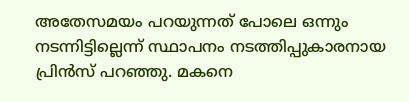അതേസമയം പറയുന്നത് പോലെ ഒന്നും നടന്നിട്ടില്ലെന്ന് സ്ഥാപനം നടത്തിപ്പുകാരനായ പ്രിൻസ് പറഞ്ഞു. മകനെ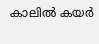കാലിൽ കയർ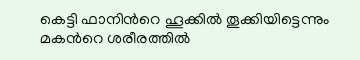കെട്ടി ഫാനിന്‍റെ ഹൂക്കിൽ തൂക്കിയിട്ടെന്നും മകന്‍റെ ശരീരത്തിൽ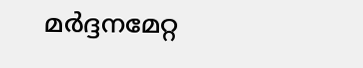മർദ്ദനമേറ്റ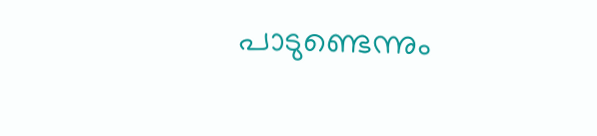പാടുണ്ടെന്നും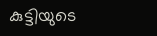കുട്ടിയുടെ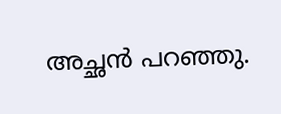അച്ഛൻ പറഞ്ഞു.